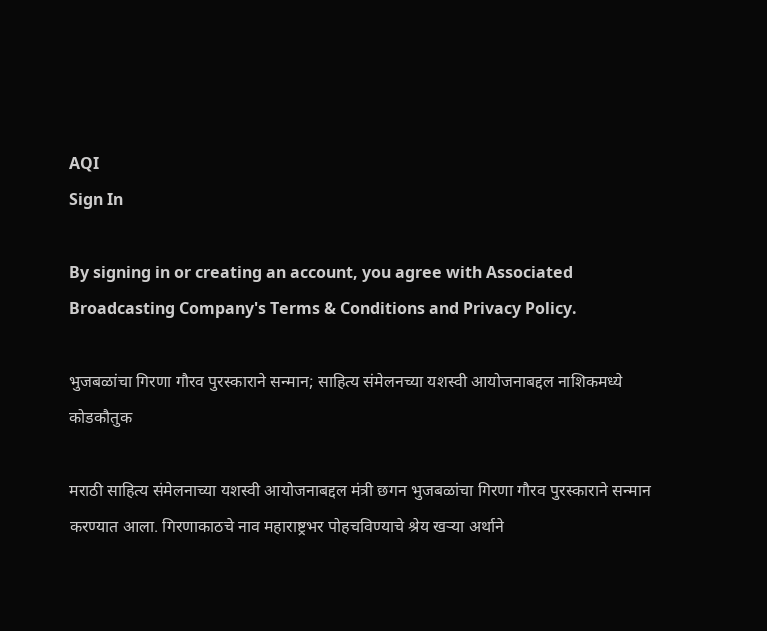AQI
Sign In

By signing in or creating an account, you agree with Associated Broadcasting Company's Terms & Conditions and Privacy Policy.

भुजबळांचा गिरणा गौरव पुरस्काराने सन्मान; साहित्य संमेलनच्या यशस्वी आयोजनाबद्दल नाशिकमध्ये कोडकौतुक

मराठी साहित्य संमेलनाच्या यशस्वी आयोजनाबद्दल मंत्री छगन भुजबळांचा गिरणा गौरव पुरस्काराने सन्मान करण्यात आला. गिरणाकाठचे नाव महाराष्ट्रभर पोहचविण्याचे श्रेय खऱ्या अर्थाने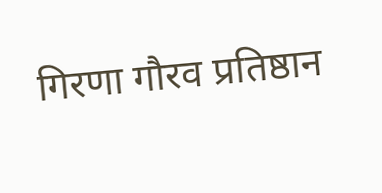गिरणा गौरव प्रतिष्ठान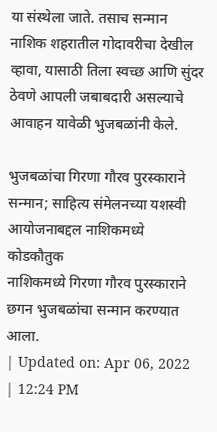या संस्थेला जाते. तसाच सन्मान नाशिक शहरातील गोदावरीचा देखील व्हावा, यासाठी तिला स्वच्छ आणि सुंदर ठेवणे आपली जबाबदारी असल्याचे आवाहन यावेळी भुजबळांनी केले.

भुजबळांचा गिरणा गौरव पुरस्काराने सन्मान; साहित्य संमेलनच्या यशस्वी आयोजनाबद्दल नाशिकमध्ये कोडकौतुक
नाशिकमध्ये गिरणा गौरव पुरस्काराने छगन भुजबळांचा सन्मान करण्यात आला.
| Updated on: Apr 06, 2022 | 12:24 PM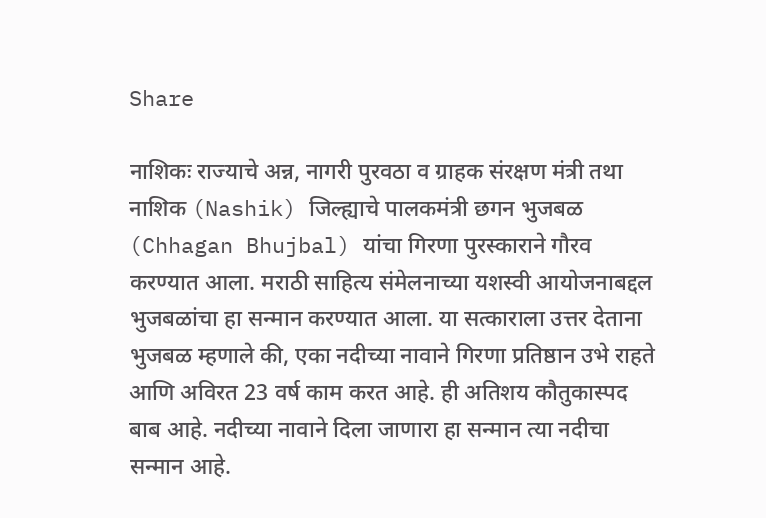Share

नाशिकः राज्याचे अन्न, नागरी पुरवठा व ग्राहक संरक्षण मंत्री तथा नाशिक (Nashik) जिल्ह्याचे पालकमंत्री छगन भुजबळ (Chhagan Bhujbal) यांचा गिरणा पुरस्काराने गौरव करण्यात आला. मराठी साहित्य संमेलनाच्या यशस्वी आयोजनाबद्दल भुजबळांचा हा सन्मान करण्यात आला. या सत्काराला उत्तर देताना भुजबळ म्हणाले की, एका नदीच्या नावाने गिरणा प्रतिष्ठान उभे राहते आणि अविरत 23 वर्ष काम करत आहे. ही अतिशय कौतुकास्पद बाब आहे. नदीच्या नावाने दिला जाणारा हा सन्मान त्या नदीचा सन्मान आहे.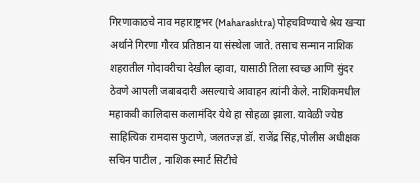गिरणाकाठचे नाव महाराष्ट्रभर (Maharashtra) पोहचविण्याचे श्रेय खऱ्या अर्थाने गिरणा गौरव प्रतिष्ठान या संस्थेला जाते. तसाच सन्मान नाशिक शहरातील गोदावरीचा देखील व्हावा, यासाठी तिला स्वच्छ आणि सुंदर ठेवणे आपली जबाबदारी असल्याचे आवाहन त्यांनी केले. नाशिकमधील महाकवी कालिदास कलामंदिर येथे हा सोहळा झाला. यावेळी ज्येष्ठ साहित्यिक रामदास फुटाणे, जलतज्ज्ञ डॉ. राजेंद्र सिंह,पोलीस अधीक्षक सचिन पाटील , नाशिक स्मार्ट सिटीचे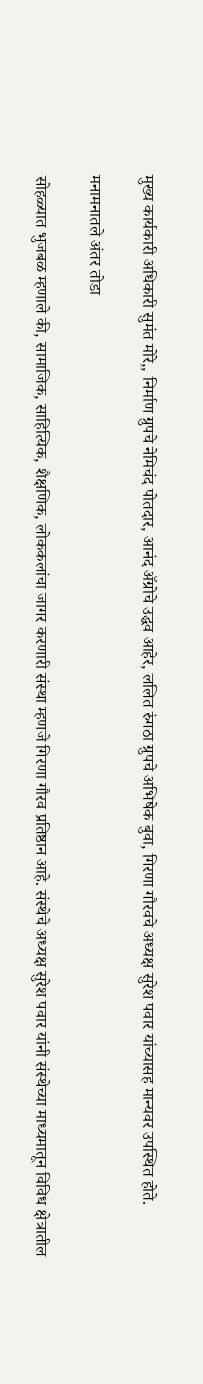मुख्य कार्यकारी अधिकारी सुमंत मोरे,, निर्माण ग्रुपचे नेमिचंद पोतदार, आनंद ॲग्रोचे उद्धव आहेर, ललित रुंगठा ग्रुपचे अभिषेक बुवा, गिरणा गौरवचे अध्यक्ष सुरेश पवार यांच्यासह मान्यवर उपस्थित होते.

मनामनातले अंतर तोडा

सोहळ्यात भुजबळ म्हणाले की, सामाजिक, साहित्यिक, शैक्षणिक, लोककलांचा जागर करणारी संस्था म्हणजे गिरणा गौरव प्रतिष्ठान आहे. संस्थेचे अध्यक्ष सुरेश पवार यांनी संस्थेच्या माध्यमातून विविध क्षेत्रातील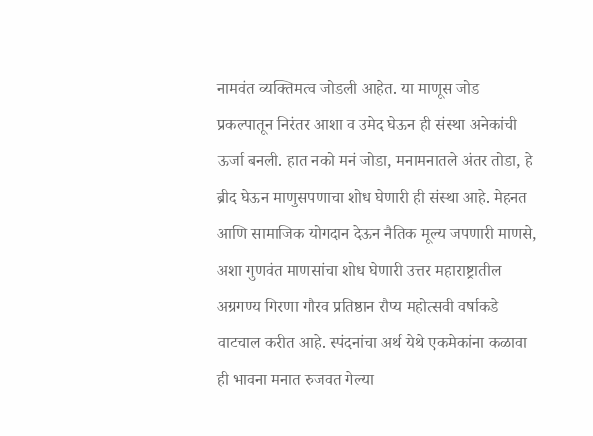नामवंत व्यक्तिमत्व जोडली आहेत. या माणूस जोड प्रकल्पातून निरंतर आशा व उमेद घेऊन ही संस्था अनेकांची ऊर्जा बनली. हात नको मनं जोडा, मनामनातले अंतर तोडा, हे ब्रीद घेऊन माणुसपणाचा शोध घेणारी ही संस्था आहे. मेहनत आणि सामाजिक योगदान देऊन नैतिक मूल्य जपणारी माणसे, अशा गुणवंत माणसांचा शोध घेणारी उत्तर महाराष्ट्रातील अग्रगण्य गिरणा गौरव प्रतिष्ठान रौप्य महोत्सवी वर्षाकडे वाटचाल करीत आहे. स्पंदनांचा अर्थ येथे एकमेकांना कळावा ही भावना मनात रुजवत गेल्या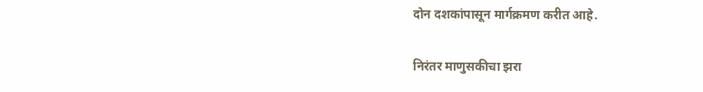दोन दशकांपासून मार्गक्रमण करीत आहे.

निरंतर माणुसकीचा झरा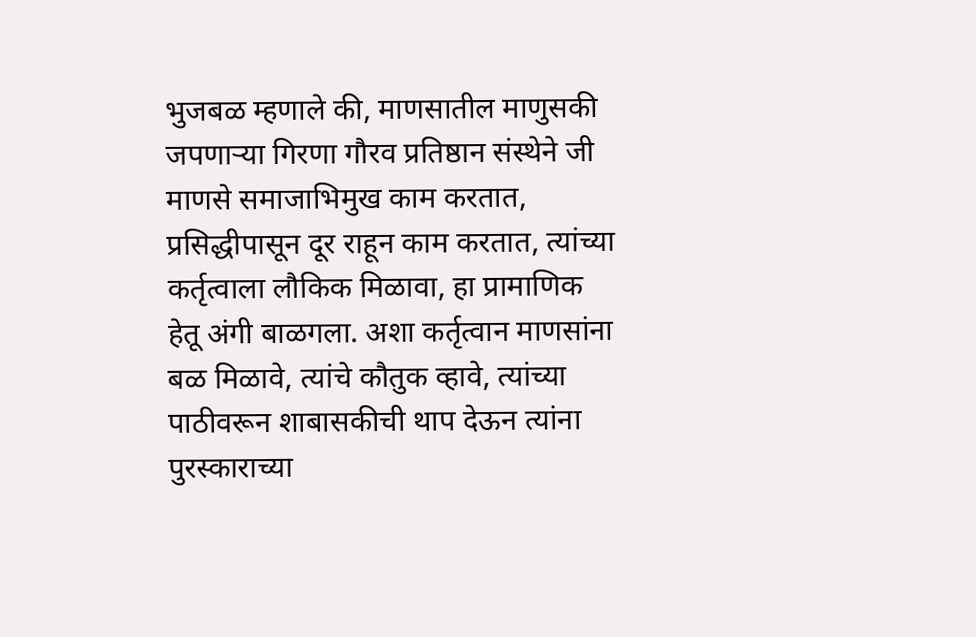भुजबळ म्हणाले की, माणसातील माणुसकी जपणाऱ्या गिरणा गौरव प्रतिष्ठान संस्थेने जी माणसे समाजाभिमुख काम करतात, प्रसिद्धीपासून दूर राहून काम करतात, त्यांच्या कर्तृत्वाला लौकिक मिळावा, हा प्रामाणिक हेतू अंगी बाळगला. अशा कर्तृत्वान माणसांना बळ मिळावे, त्यांचे कौतुक व्हावे, त्यांच्या पाठीवरून शाबासकीची थाप देऊन त्यांना पुरस्काराच्या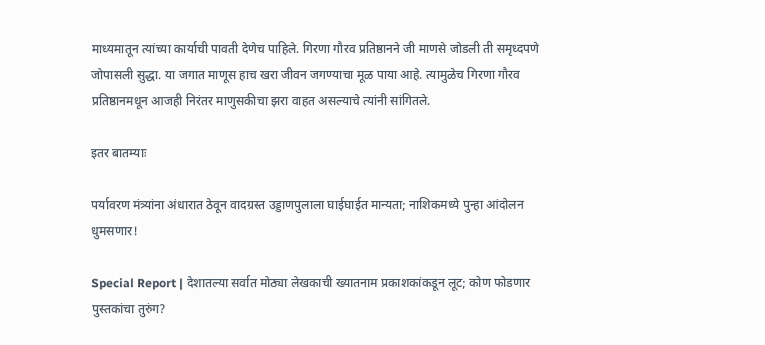माध्यमातून त्यांच्या कार्याची पावती देणेच पाहिले. गिरणा गौरव प्रतिष्ठानने जी माणसे जोडली ती समृध्दपणे जोपासली सुद्धा. या जगात माणूस हाच खरा जीवन जगण्याचा मूळ पाया आहे. त्यामुळेच गिरणा गौरव प्रतिष्ठानमधून आजही निरंतर माणुसकीचा झरा वाहत असल्याचे त्यांनी सांगितले.

इतर बातम्याः

पर्यावरण मंत्र्यांना अंधारात ठेवून वादग्रस्त उड्डाणपुलाला घाईघाईत मान्यता; नाशिकमध्ये पुन्हा आंदोलन धुमसणार!

Special Report | देशातल्या सर्वात मोठ्या लेखकाची ख्यातनाम प्रकाशकांकडून लूट; कोण फोडणार पुस्तकांचा तुरुंग?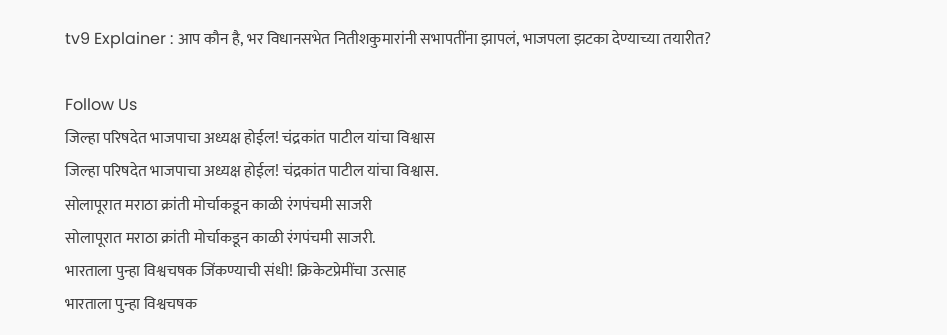tv9 Explainer : आप कौन है, भर विधानसभेत नितीशकुमारांनी सभापतींना झापलं, भाजपला झटका देण्याच्या तयारीत?

Follow Us
जिल्हा परिषदेत भाजपाचा अध्यक्ष होईल! चंद्रकांत पाटील यांचा विश्वास
जिल्हा परिषदेत भाजपाचा अध्यक्ष होईल! चंद्रकांत पाटील यांचा विश्वास.
सोलापूरात मराठा क्रांती मोर्चाकडून काळी रंगपंचमी साजरी
सोलापूरात मराठा क्रांती मोर्चाकडून काळी रंगपंचमी साजरी.
भारताला पुन्हा विश्वचषक जिंकण्याची संधी! क्रिकेटप्रेमींचा उत्साह
भारताला पुन्हा विश्वचषक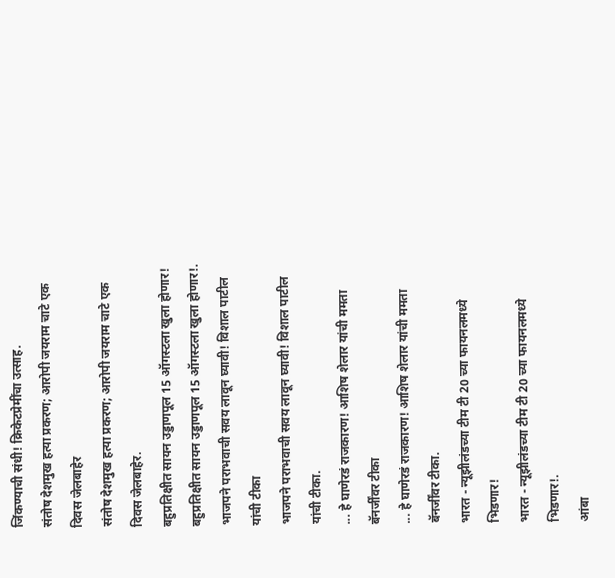जिंकण्याची संधी! क्रिकेटप्रेमींचा उत्साह.
संतोष देशमुख हत्या प्रकरण; आरोपी जयराम चाटे एक दिवस जेलबाहेर
संतोष देशमुख हत्या प्रकरण; आरोपी जयराम चाटे एक दिवस जेलबाहेर.
बहुप्रतिक्षीत सायन उड्डाणपूल 15 ऑगस्टला खुला होणार!
बहुप्रतिक्षीत सायन उड्डाणपूल 15 ऑगस्टला खुला होणार!.
भाजपने पराभवाची सवय लावून घ्यावी! विशाल पाटील यांची टीका
भाजपने पराभवाची सवय लावून घ्यावी! विशाल पाटील यांची टीका.
... हे घाणेरडं राजकारण! आशिष शेलार यांची ममता बॅनर्जींवर टीका
... हे घाणेरडं राजकारण! आशिष शेलार यांची ममता बॅनर्जींवर टीका.
भारत - न्यूझीलंडच्या टीम टी 20 च्या फायनलमध्ये भिडणार!
भारत - न्यूझीलंडच्या टीम टी 20 च्या फायनलमध्ये भिडणार!.
आंबा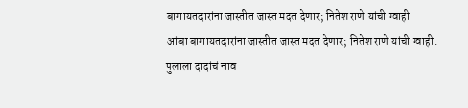बागायतदारांना जास्तीत जास्त मदत देणार; नितेश राणे यांची ग्वाही
आंबा बागायतदारांना जास्तीत जास्त मदत देणार; नितेश राणे यांची ग्वाही.
पुलाला दादांचं नाव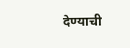देण्याची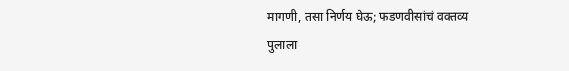मागणी, तसा निर्णय घेऊ; फडणवीसांचं वक्तव्य
पुलाला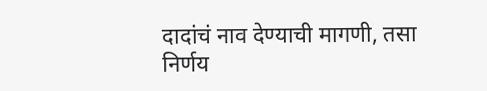दादांचं नाव देण्याची मागणी, तसा निर्णय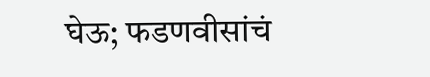घेऊ; फडणवीसांचं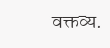वक्तव्य.